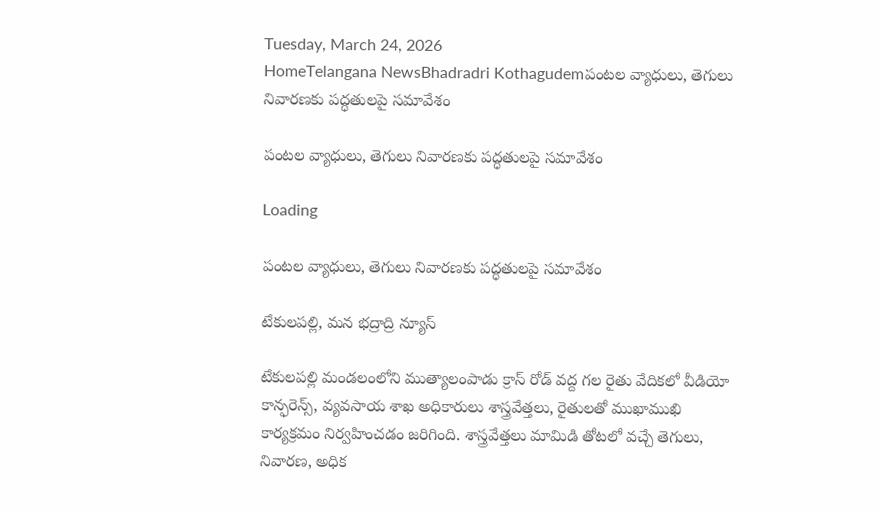Tuesday, March 24, 2026
HomeTelangana NewsBhadradri Kothagudemపంటల వ్యాధులు, తెగులు నివారణకు పద్ధతులపై సమావేశం

పంటల వ్యాధులు, తెగులు నివారణకు పద్ధతులపై సమావేశం

Loading

పంటల వ్యాధులు, తెగులు నివారణకు పద్ధతులపై సమావేశం

టేకులపల్లి, మన భద్రాద్రి న్యూస్

టేకులపల్లి మండలంలోని ముత్యాలంపాడు క్రాస్ రోడ్ వద్ద గల రైతు వేదికలో వీడియో కాన్ఫరెన్స్, వ్యవసాయ శాఖ అధికారులు శాస్త్రవేత్తలు, రైతులతో ముఖాముఖి కార్యక్రమం నిర్వహించడం జరిగింది. శాస్త్రవేత్తలు మామిడి తోటలో వచ్చే తెగులు, నివారణ, అధిక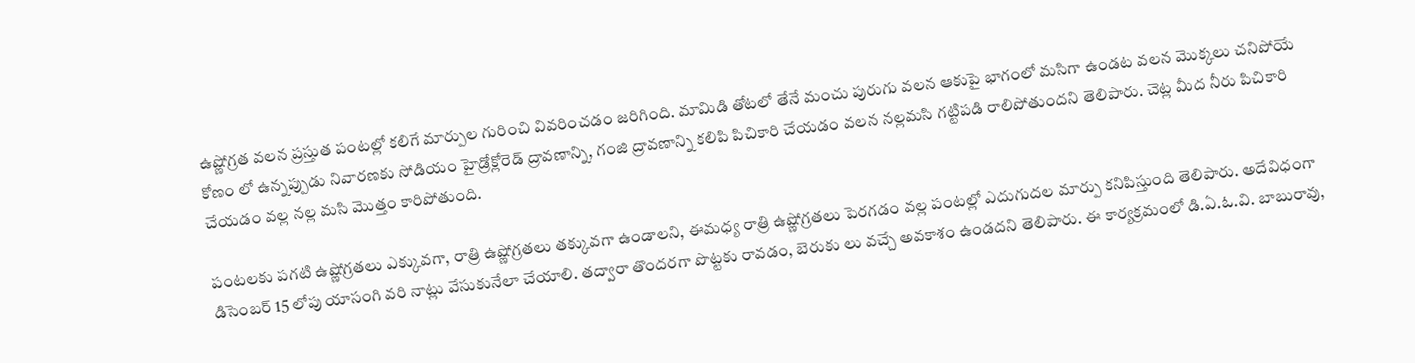ఉష్ణోగ్రత వలన ప్రస్తుత పంటల్లో కలిగే మార్పుల గురించి వివరించడం జరిగింది. మామిడి తోటలో తేనే మంచు పురుగు వలన ఆకుపై భాగంలో మసిగా ఉండట వలన మొక్కలు చనిపోయే కోణం లో ఉన్నప్పుడు నివారణకు సోడియం హైడ్రోక్లోరెడ్ ద్రావణాన్ని, గంజి ద్రావణాన్ని కలిపి పిచికారి చేయడం వలన నల్లమసి గట్టిపడి రాలిపోతుందని తెలిపారు. చెట్ల మీద నీరు పిచికారి చేయడం వల్ల నల్ల మసి మొత్తం కారిపోతుంది.

పంటలకు పగటి ఉష్ణోగ్రతలు ఎక్కువగా, రాత్రి ఉష్ణోగ్రతలు తక్కువగా ఉండాలని, ఈమధ్య రాత్రి ఉష్ణోగ్రతలు పెరగడం వల్ల పంటల్లో ఎదుగుదల మార్పు కనిపిస్తుంది తెలిపారు. అదేవిధంగా డిసెంబర్ 15 లోపు యాసంగి వరి నాట్లు వేసుకునేలా చేయాలి. తద్వారా తొందరగా పొట్టకు రావడం, బెరుకు లు వచ్చే అవకాశం ఉండదని తెలిపారు. ఈ కార్యక్రమంలో డి.ఏ.ఓ.వి. బాబురావు,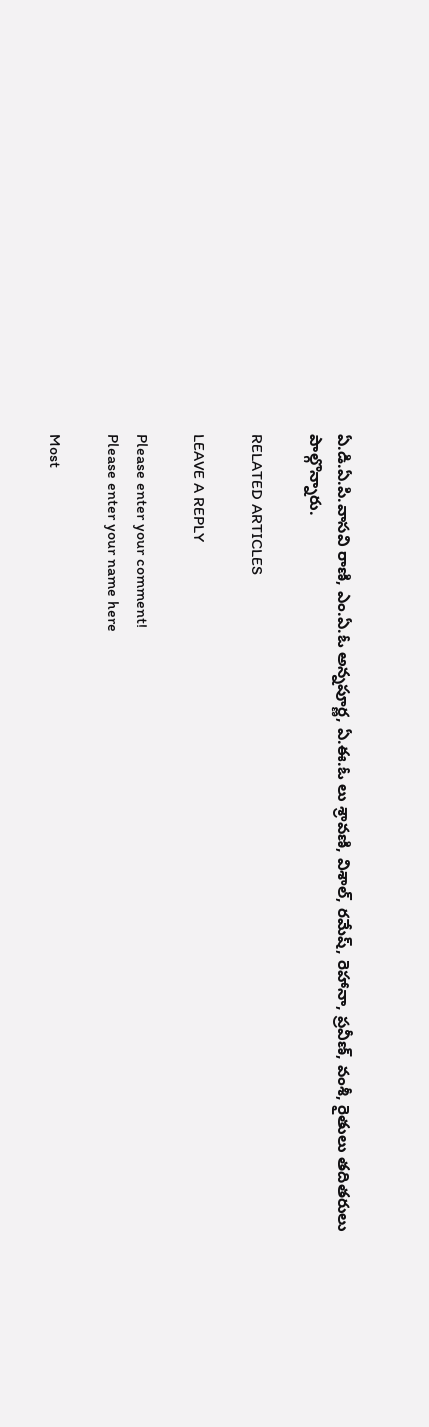ఏ.డి.ఏ.పి.వాసవి రాణి, ఎం.ఏ.ఓ అన్నపూర్ణ, ఏ.ఈ.ఓ లు శ్రావణి, విశాల్, రమేష్, రెహానా, ప్రవీణ్, వంశీ, రైతులు తదితరులు పాల్గొన్నారు.

RELATED ARTICLES

LEAVE A REPLY

Please enter your comment!
Please enter your name here

Most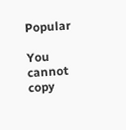Popular

You cannot copy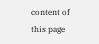content of this page